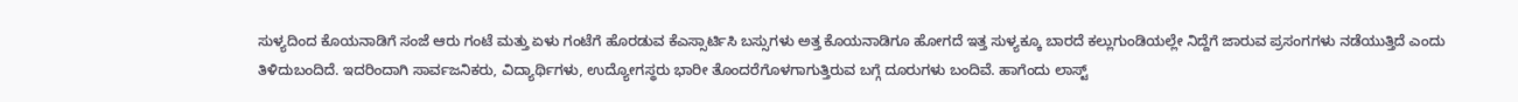ಸುಳ್ಯದಿಂದ ಕೊಯನಾಡಿಗೆ ಸಂಜೆ ಆರು ಗಂಟೆ ಮತ್ತು ಏಳು ಗಂಟೆಗೆ ಹೊರಡುವ ಕೆಎಸ್ಸಾರ್ಟಿಸಿ ಬಸ್ಸುಗಳು ಅತ್ತ ಕೊಯನಾಡಿಗೂ ಹೋಗದೆ ಇತ್ತ ಸುಳ್ಯಕ್ಕೂ ಬಾರದೆ ಕಲ್ಲುಗುಂಡಿಯಲ್ಲೇ ನಿದ್ದೆಗೆ ಜಾರುವ ಪ್ರಸಂಗಗಳು ನಡೆಯುತ್ತಿದೆ ಎಂದು ತಿಳಿದುಬಂದಿದೆ. ಇದರಿಂದಾಗಿ ಸಾರ್ವಜನಿಕರು, ವಿದ್ಯಾರ್ಥಿಗಳು, ಉದ್ಯೋಗಸ್ಥರು ಭಾರೀ ತೊಂದರೆಗೊಳಗಾಗುತ್ತಿರುವ ಬಗ್ಗೆ ದೂರುಗಳು ಬಂದಿವೆ. ಹಾಗೆಂದು ಲಾಸ್ಟ್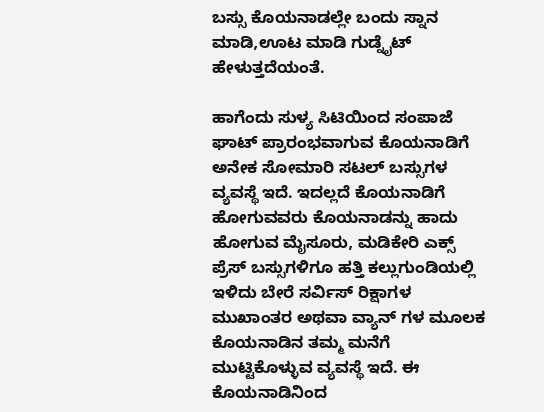ಬಸ್ಸು ಕೊಯನಾಡಲ್ಲೇ ಬಂದು ಸ್ನಾನ ಮಾಡಿ,ಊಟ ಮಾಡಿ ಗುಡ್ನೈಟ್ ಹೇಳುತ್ತದೆಯಂತೆ.

ಹಾಗೆಂದು ಸುಳ್ಯ ಸಿಟಿಯಿಂದ ಸಂಪಾಜೆ ಘಾಟ್ ಪ್ರಾರಂಭವಾಗುವ ಕೊಯನಾಡಿಗೆ ಅನೇಕ ಸೋಮಾರಿ ಸಟಲ್ ಬಸ್ಸುಗಳ ವ್ಯವಸ್ಥೆ ಇದೆ. ಇದಲ್ಲದೆ ಕೊಯನಾಡಿಗೆ ಹೋಗುವವರು ಕೊಯನಾಡನ್ನು ಹಾದು ಹೋಗುವ ಮೈಸೂರು, ಮಡಿಕೇರಿ ಎಕ್ಸ್ ಪ್ರೆಸ್ ಬಸ್ಸುಗಳಿಗೂ ಹತ್ತಿ ಕಲ್ಲುಗುಂಡಿಯಲ್ಲಿ ಇಳಿದು ಬೇರೆ ಸರ್ವಿಸ್ ರಿಕ್ಷಾಗಳ ಮುಖಾಂತರ ಅಥವಾ ವ್ಯಾನ್ ಗಳ ಮೂಲಕ ಕೊಯನಾಡಿನ ತಮ್ಮ ಮನೆಗೆ ಮುಟ್ಟಿಕೊಳ್ಳುವ ವ್ಯವಸ್ಥೆ ಇದೆ. ಈ ಕೊಯನಾಡಿನಿಂದ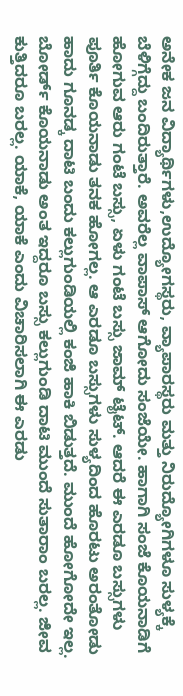ಅನೇಕ ಜನ ವಿದ್ಯಾರ್ಥಿಗಳು,ಉದ್ಯೋಗಸ್ಥರು, ವ್ಯಾಪಾರಸ್ಥರು ಮತ್ತು ನಿರುದ್ಯೋಗಿಗಳೂ ಸುಳ್ಯಕ್ಕೆ ಬೆಳಿಗ್ಗೆದ್ದು ಬಂದಿರುತ್ತಾರೆ. ಅವರೆಲ್ಲ ವಾಪಾಸ್ ಆಗೋದು ಸಂಜೆಯೇ. ಹಾಗಾಗಿ ಸಂಜೆ ಕೊಯನಾಡಿಗೆ ಹೋಗುವ ಆರು ಗಂಟೆ ಬಸ್ಸು, ಏಳು ಗಂಟೆ ಬಸ್ಸು ಜಾಮ್ ಟೈಟ್. ಆದರೆ ಈ ಎರಡೂ ಬಸ್ಸುಗಳು ಪೂರ್ತಿ ಕೊಯನಾಡು ತನಕ ಹೋಗಲ್ಲ. ಆ ಎರಡೂ ಬಸ್ಸುಗಳು ಸುಳ್ಯದಿಂದ ಹೊರಟು ಅರಂತೋಡು ಹಾದು ಗೂನಡ್ಕ ದಾಟಿ ಬಂದು ಕಲ್ಲುಗುಂಡಿಯಲ್ಲಿ ಕಂಜಿ ಹಾಕಿ ಬಿಡುತ್ತದೆ. ಮುಂದೆ ಹೋಗೋದೇ ಇಲ್ಲ. ಬೋರ್ಡ್ ಕೊಯನಾಡು ಅಂತ ಇದ್ದರೂ ಬಸ್ಸು ಕಲ್ಲುಗುಂಡಿ ದಾಟಿ ಮುಂದೆ ಸುತಾರಾಂ ಬರಲ್ಲ. ಜೀವ ಕುತ್ತಿದರೂ ಬರಲ್ಲ. ಯಾಕೆ, ಯಾಕೆ ಎಂದು ವಿಚಾರಿಸಲಾಗಿ ಈ ಎರಡು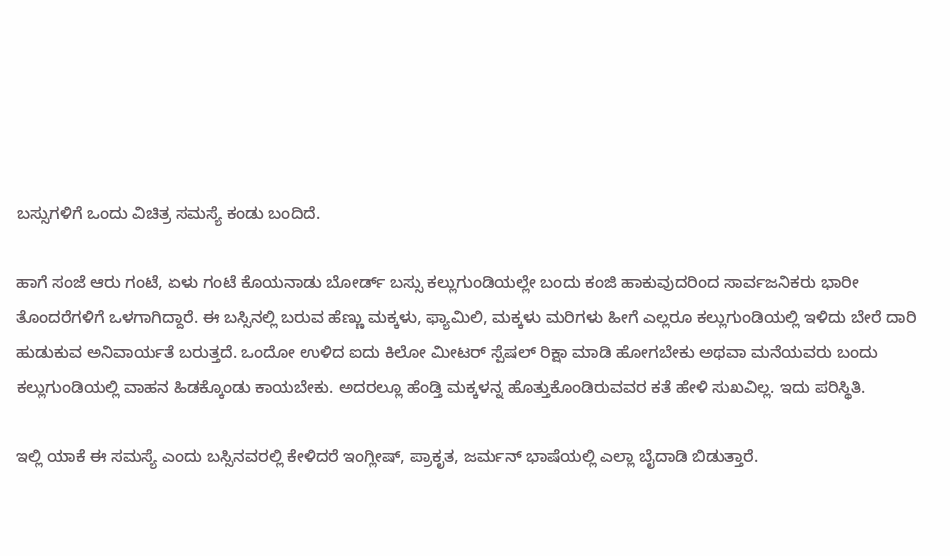ಬಸ್ಸುಗಳಿಗೆ ಒಂದು ವಿಚಿತ್ರ ಸಮಸ್ಯೆ ಕಂಡು ಬಂದಿದೆ.

ಹಾಗೆ ಸಂಜೆ ಆರು ಗಂಟೆ, ಏಳು ಗಂಟೆ ಕೊಯನಾಡು ಬೋರ್ಡ್ ಬಸ್ಸು ಕಲ್ಲುಗುಂಡಿಯಲ್ಲೇ ಬಂದು ಕಂಜಿ ಹಾಕುವುದರಿಂದ ಸಾರ್ವಜನಿಕರು ಭಾರೀ ತೊಂದರೆಗಳಿಗೆ ಒಳಗಾಗಿದ್ದಾರೆ. ಈ ಬಸ್ಸಿನಲ್ಲಿ ಬರುವ ಹೆಣ್ಣು ಮಕ್ಕಳು, ಫ್ಯಾಮಿಲಿ, ಮಕ್ಕಳು ಮರಿಗಳು ಹೀಗೆ ಎಲ್ಲರೂ ಕಲ್ಲುಗುಂಡಿಯಲ್ಲಿ ಇಳಿದು ಬೇರೆ ದಾರಿ ಹುಡುಕುವ ಅನಿವಾರ್ಯತೆ ಬರುತ್ತದೆ. ಒಂದೋ ಉಳಿದ ಐದು ಕಿಲೋ ಮೀಟರ್ ಸ್ಪೆಷಲ್ ರಿಕ್ಷಾ ಮಾಡಿ ಹೋಗಬೇಕು ಅಥವಾ ಮನೆಯವರು ಬಂದು ಕಲ್ಲುಗುಂಡಿಯಲ್ಲಿ ವಾಹನ ಹಿಡಕ್ಕೊಂಡು ಕಾಯಬೇಕು. ಅದರಲ್ಲೂ ಹೆಂಡ್ತಿ ಮಕ್ಕಳನ್ನ ಹೊತ್ತುಕೊಂಡಿರುವವರ ಕತೆ ಹೇಳಿ ಸುಖವಿಲ್ಲ. ಇದು ಪರಿಸ್ಥಿತಿ.

ಇಲ್ಲಿ ಯಾಕೆ ಈ ಸಮಸ್ಯೆ ಎಂದು ಬಸ್ಸಿನವರಲ್ಲಿ ಕೇಳಿದರೆ ಇಂಗ್ಲೀಷ್, ಪ್ರಾಕೃತ, ಜರ್ಮನ್ ಭಾಷೆಯಲ್ಲಿ ಎಲ್ಲಾ ಬೈದಾಡಿ ಬಿಡುತ್ತಾರೆ.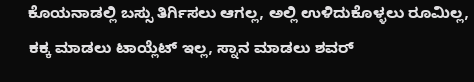ಕೊಯನಾಡಲ್ಲಿ ಬಸ್ಸು ತಿರ್ಗಿಸಲು ಆಗಲ್ಲ, ಅಲ್ಲಿ ಉಳಿದುಕೊಳ್ಳಲು ರೂಮಿಲ್ಲ, ಕಕ್ಕ ಮಾಡಲು ಟಾಯ್ಲೆಟ್ ಇಲ್ಲ, ಸ್ನಾನ ಮಾಡಲು ಶವರ್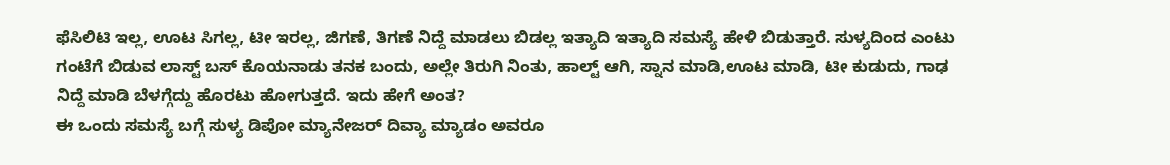ಫೆಸಿಲಿಟಿ ಇಲ್ಲ, ಊಟ ಸಿಗಲ್ಲ, ಟೀ ಇರಲ್ಲ, ಜಿಗಣೆ, ತಿಗಣೆ ನಿದ್ದೆ ಮಾಡಲು ಬಿಡಲ್ಲ ಇತ್ಯಾದಿ ಇತ್ಯಾದಿ ಸಮಸ್ಯೆ ಹೇಳಿ ಬಿಡುತ್ತಾರೆ. ಸುಳ್ಯದಿಂದ ಎಂಟು ಗಂಟೆಗೆ ಬಿಡುವ ಲಾಸ್ಟ್ ಬಸ್ ಕೊಯನಾಡು ತನಕ ಬಂದು, ಅಲ್ಲೇ ತಿರುಗಿ ನಿಂತು, ಹಾಲ್ಟ್ ಆಗಿ, ಸ್ನಾನ ಮಾಡಿ,ಊಟ ಮಾಡಿ, ಟೀ ಕುಡುದು, ಗಾಢ ನಿದ್ದೆ ಮಾಡಿ ಬೆಳಗ್ಗೆದ್ದು ಹೊರಟು ಹೋಗುತ್ತದೆ. ಇದು ಹೇಗೆ ಅಂತ?
ಈ ಒಂದು ಸಮಸ್ಯೆ ಬಗ್ಗೆ ಸುಳ್ಯ ಡಿಪೋ ಮ್ಯಾನೇಜರ್ ದಿವ್ಯಾ ಮ್ಯಾಡಂ ಅವರೂ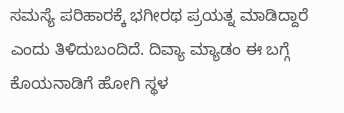ಸಮಸ್ಯೆ ಪರಿಹಾರಕ್ಕೆ ಭಗೀರಥ ಪ್ರಯತ್ನ ಮಾಡಿದ್ದಾರೆ ಎಂದು ತಿಳಿದುಬಂದಿದೆ. ದಿವ್ಯಾ ಮ್ಯಾಡಂ ಈ ಬಗ್ಗೆ ಕೊಯನಾಡಿಗೆ ಹೋಗಿ ಸ್ಥಳ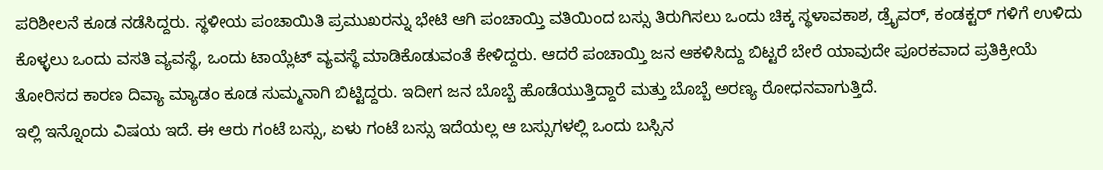ಪರಿಶೀಲನೆ ಕೂಡ ನಡೆಸಿದ್ದರು. ಸ್ಥಳೀಯ ಪಂಚಾಯಿತಿ ಪ್ರಮುಖರನ್ನು ಭೇಟಿ ಆಗಿ ಪಂಚಾಯ್ತಿ ವತಿಯಿಂದ ಬಸ್ಸು ತಿರುಗಿಸಲು ಒಂದು ಚಿಕ್ಕ ಸ್ಥಳಾವಕಾಶ, ಡ್ರೈವರ್, ಕಂಡಕ್ಟರ್ ಗಳಿಗೆ ಉಳಿದು ಕೊಳ್ಳಲು ಒಂದು ವಸತಿ ವ್ಯವಸ್ಥೆ, ಒಂದು ಟಾಯ್ಲೆಟ್ ವ್ಯವಸ್ಥೆ ಮಾಡಿಕೊಡುವಂತೆ ಕೇಳಿದ್ದರು. ಆದರೆ ಪಂಚಾಯ್ತಿ ಜನ ಆಕಳಿಸಿದ್ದು ಬಿಟ್ಟರೆ ಬೇರೆ ಯಾವುದೇ ಪೂರಕವಾದ ಪ್ರತಿಕ್ರೀಯೆ ತೋರಿಸದ ಕಾರಣ ದಿವ್ಯಾ ಮ್ಯಾಡಂ ಕೂಡ ಸುಮ್ಮನಾಗಿ ಬಿಟ್ಟಿದ್ದರು. ಇದೀಗ ಜನ ಬೊಬ್ಬೆ ಹೊಡೆಯುತ್ತಿದ್ದಾರೆ ಮತ್ತು ಬೊಬ್ಬೆ ಅರಣ್ಯ ರೋಧನವಾಗುತ್ತಿದೆ.
ಇಲ್ಲಿ ಇನ್ನೊಂದು ವಿಷಯ ಇದೆ. ಈ ಆರು ಗಂಟೆ ಬಸ್ಸು, ಏಳು ಗಂಟೆ ಬಸ್ಸು ಇದೆಯಲ್ಲ ಆ ಬಸ್ಸುಗಳಲ್ಲಿ ಒಂದು ಬಸ್ಸಿನ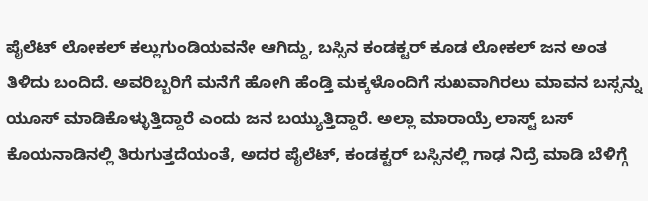ಪೈಲೆಟ್ ಲೋಕಲ್ ಕಲ್ಲುಗುಂಡಿಯವನೇ ಆಗಿದ್ದು, ಬಸ್ಸಿನ ಕಂಡಕ್ಟರ್ ಕೂಡ ಲೋಕಲ್ ಜನ ಅಂತ ತಿಳಿದು ಬಂದಿದೆ. ಅವರಿಬ್ಬರಿಗೆ ಮನೆಗೆ ಹೋಗಿ ಹೆಂಡ್ತಿ ಮಕ್ಕಳೊಂದಿಗೆ ಸುಖವಾಗಿರಲು ಮಾವನ ಬಸ್ಸನ್ನು ಯೂಸ್ ಮಾಡಿಕೊಳ್ಳುತ್ತಿದ್ದಾರೆ ಎಂದು ಜನ ಬಯ್ಯುತ್ತಿದ್ದಾರೆ. ಅಲ್ಲಾ ಮಾರಾಯ್ರೆ ಲಾಸ್ಟ್ ಬಸ್ ಕೊಯನಾಡಿನಲ್ಲಿ ತಿರುಗುತ್ತದೆಯಂತೆ, ಅದರ ಪೈಲೆಟ್, ಕಂಡಕ್ಟರ್ ಬಸ್ಸಿನಲ್ಲಿ ಗಾಢ ನಿದ್ರೆ ಮಾಡಿ ಬೆಳಿಗ್ಗೆ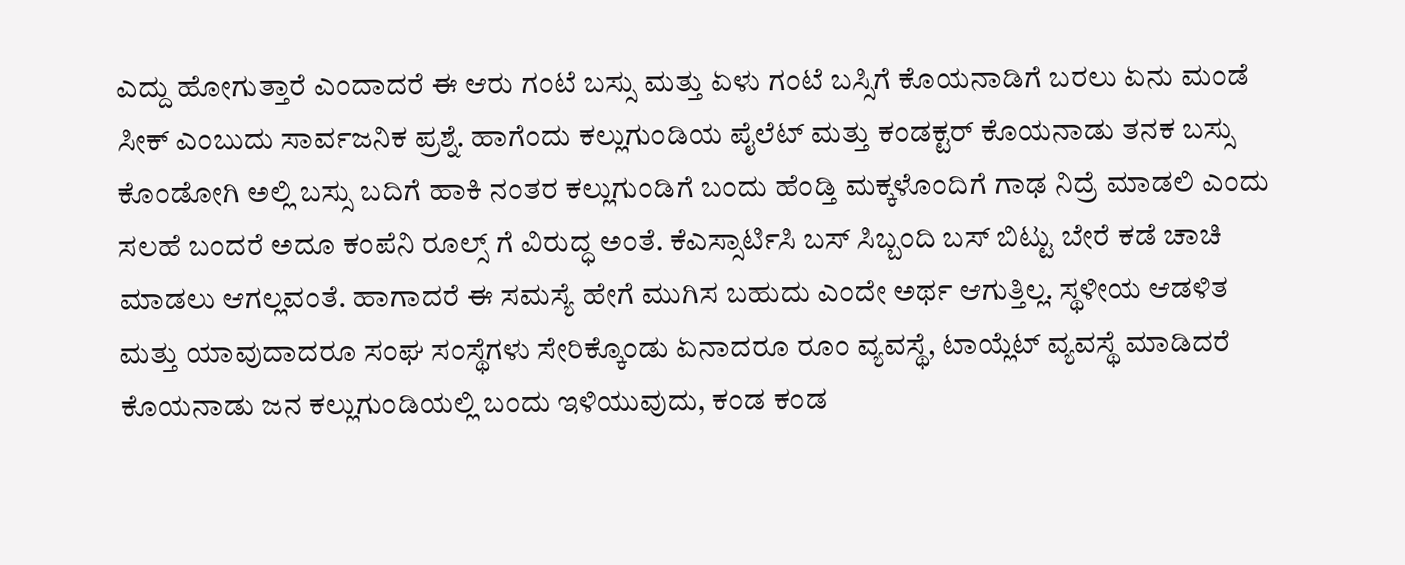ಎದ್ದು ಹೋಗುತ್ತಾರೆ ಎಂದಾದರೆ ಈ ಆರು ಗಂಟೆ ಬಸ್ಸು ಮತ್ತು ಏಳು ಗಂಟೆ ಬಸ್ಸಿಗೆ ಕೊಯನಾಡಿಗೆ ಬರಲು ಏನು ಮಂಡೆ ಸೀಕ್ ಎಂಬುದು ಸಾರ್ವಜನಿಕ ಪ್ರಶ್ನೆ. ಹಾಗೆಂದು ಕಲ್ಲುಗುಂಡಿಯ ಪೈಲೆಟ್ ಮತ್ತು ಕಂಡಕ್ಟರ್ ಕೊಯನಾಡು ತನಕ ಬಸ್ಸು ಕೊಂಡೋಗಿ ಅಲ್ಲಿ ಬಸ್ಸು ಬದಿಗೆ ಹಾಕಿ ನಂತರ ಕಲ್ಲುಗುಂಡಿಗೆ ಬಂದು ಹೆಂಡ್ತಿ ಮಕ್ಕಳೊಂದಿಗೆ ಗಾಢ ನಿದ್ರೆ ಮಾಡಲಿ ಎಂದು ಸಲಹೆ ಬಂದರೆ ಅದೂ ಕಂಪೆನಿ ರೂಲ್ಸ್ ಗೆ ವಿರುದ್ಧ ಅಂತೆ. ಕೆಎಸ್ಸಾರ್ಟಿಸಿ ಬಸ್ ಸಿಬ್ಬಂದಿ ಬಸ್ ಬಿಟ್ಟು ಬೇರೆ ಕಡೆ ಚಾಚಿ ಮಾಡಲು ಆಗಲ್ಲವಂತೆ. ಹಾಗಾದರೆ ಈ ಸಮಸ್ಯೆ ಹೇಗೆ ಮುಗಿಸ ಬಹುದು ಎಂದೇ ಅರ್ಥ ಆಗುತ್ತಿಲ್ಲ. ಸ್ಥಳೀಯ ಆಡಳಿತ ಮತ್ತು ಯಾವುದಾದರೂ ಸಂಘ ಸಂಸ್ಥೆಗಳು ಸೇರಿಕ್ಕೊಂಡು ಏನಾದರೂ ರೂಂ ವ್ಯವಸ್ಥೆ, ಟಾಯ್ಲೆಟ್ ವ್ಯವಸ್ಥೆ ಮಾಡಿದರೆ ಕೊಯನಾಡು ಜನ ಕಲ್ಲುಗುಂಡಿಯಲ್ಲಿ ಬಂದು ಇಳಿಯುವುದು, ಕಂಡ ಕಂಡ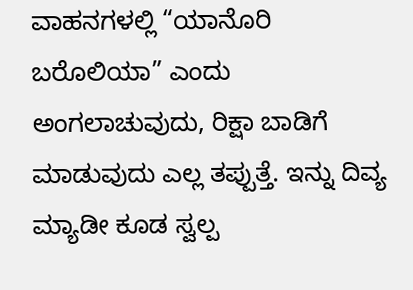ವಾಹನಗಳಲ್ಲಿ “ಯಾನೊರಿ ಬರೊಲಿಯಾ” ಎಂದು ಅಂಗಲಾಚುವುದು, ರಿಕ್ಷಾ ಬಾಡಿಗೆ ಮಾಡುವುದು ಎಲ್ಲ ತಪ್ಪುತ್ತೆ. ಇನ್ನು ದಿವ್ಯ ಮ್ಯಾಡೀ ಕೂಡ ಸ್ವಲ್ಪ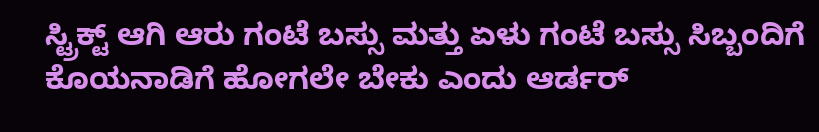ಸ್ಟ್ರಿಕ್ಟ್ ಆಗಿ ಆರು ಗಂಟೆ ಬಸ್ಸು ಮತ್ತು ಏಳು ಗಂಟೆ ಬಸ್ಸು ಸಿಬ್ಬಂದಿಗೆ ಕೊಯನಾಡಿಗೆ ಹೋಗಲೇ ಬೇಕು ಎಂದು ಆರ್ಡರ್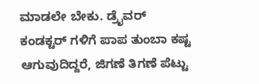ಮಾಡಲೇ ಬೇಕು. ಡ್ರೈವರ್ ಕಂಡಕ್ಟರ್ ಗಳಿಗೆ ಪಾಪ ತುಂಬಾ ಕಷ್ಟ ಆಗುವುದಿದ್ದರೆ, ಜಿಗಣೆ ತಿಗಣೆ ಪೆಟ್ಟು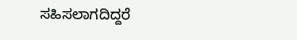ಸಹಿಸಲಾಗದಿದ್ದರೆ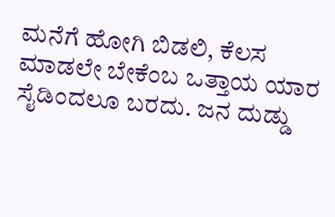ಮನೆಗೆ ಹೋಗಿ ಬಿಡಲಿ, ಕೆಲಸ ಮಾಡಲೇ ಬೇಕೆಂಬ ಒತ್ತಾಯ ಯಾರ ಸೈಡಿಂದಲೂ ಬರದು. ಜನ ದುಡ್ಡು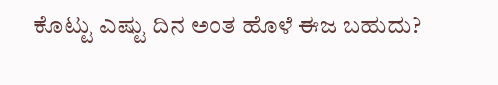ಕೊಟ್ಟು ಎಷ್ಟು ದಿನ ಅಂತ ಹೊಳೆ ಈಜ ಬಹುದು?